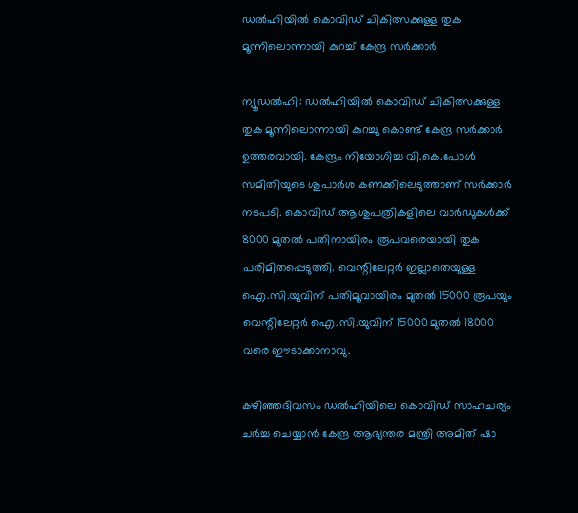ഡല്‍ഹിയില്‍ കൊവിഡ് ചികിത്സക്കുള്ള തുക മൂന്നിലൊന്നായി കുറച്ച്‌ കേന്ദ്ര സര്‍ക്കാര്‍

ന്യൂഡല്‍ഹി: ഡല്‍ഹിയില്‍ കൊവിഡ് ചികിത്സക്കുള്ള തുക മൂന്നിലൊന്നായി കുറച്ചു കൊണ്ട് കേന്ദ്ര സര്‍ക്കാര്‍ ഉത്തരവായി. കേന്ദ്രം നിയോഗിച്ച വി.കെ.പോള്‍ സമിതിയുടെ ശുപാര്‍ശ കണക്കിലെടുത്താണ് സര്‍ക്കാര്‍ നടപടി. കൊവിഡ് ആശുപത്രികളിലെ വാര്‍ഡുകള്‍ക്ക് 8000 മുതല്‍ പതിനായിരം രൂപവരെയായി തുക പരിമിതപ്പെടുത്തി. വെന്റിലേറ്റര്‍ ഇല്ലാതെയുള്ള ഐ.സി.യുവിന് പതിമൂവായിരം മുതല്‍ 15000 രൂപയും വെന്റിലേറ്റര്‍ ഐ.സി.യുവിന് 15000 മുതല്‍ 18000 വരെ ഈടാക്കാനാവു.

കഴിഞ്ഞദിവസം ഡല്‍ഹിയിലെ കൊവിഡ് സാഹചര്യം ചര്‍ച്ച ചെയ്യാന്‍ കേന്ദ്ര ആഭ്യന്തര മന്ത്രി അമിത് ഷാ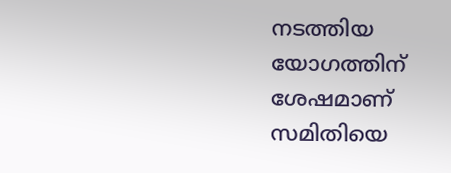നടത്തിയ യോഗത്തിന് ശേഷമാണ് സമിതിയെ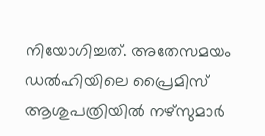നിയോഗിച്ചത്. അതേസമയം ഡല്‍ഹിയിലെ പ്രൈമിസ് ആശുപത്രിയില്‍ നഴ്സുമാര്‍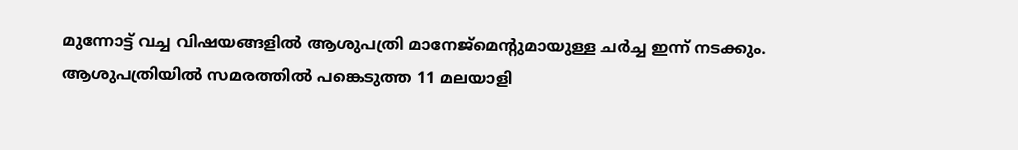മുന്നോട്ട് വച്ച വിഷയങ്ങളില്‍ ആശുപത്രി മാനേജ്മെന്റുമായുള്ള ചര്‍ച്ച ഇന്ന് നടക്കും. ആശുപത്രിയില്‍ സമരത്തില്‍ പങ്കെടുത്ത 11 മലയാളി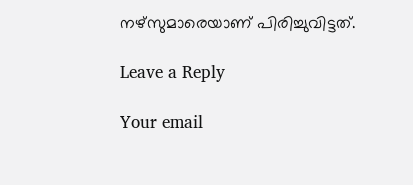നഴ്‌സുമാരെയാണ് പിരിച്ചുവിട്ടത്.

Leave a Reply

Your email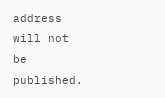address will not be published.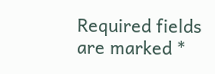Required fields are marked *